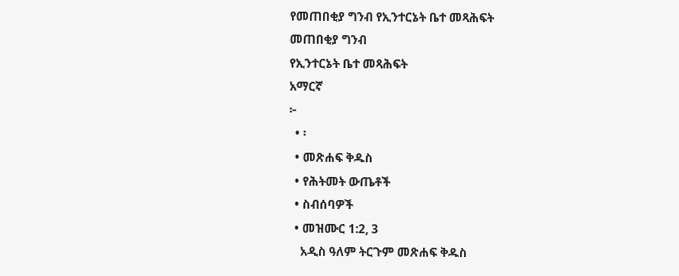የመጠበቂያ ግንብ የኢንተርኔት ቤተ መጻሕፍት
መጠበቂያ ግንብ
የኢንተርኔት ቤተ መጻሕፍት
አማርኛ
፦
  • ፡
  • መጽሐፍ ቅዱስ
  • የሕትመት ውጤቶች
  • ስብሰባዎች
  • መዝሙር 1:2, 3
    አዲስ ዓለም ትርጉም መጽሐፍ ቅዱስ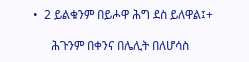•  2 ይልቁንም በይሖዋ ሕግ ደስ ይለዋል፤+

      ሕጉንም በቀንና በሌሊት በለሆሳስ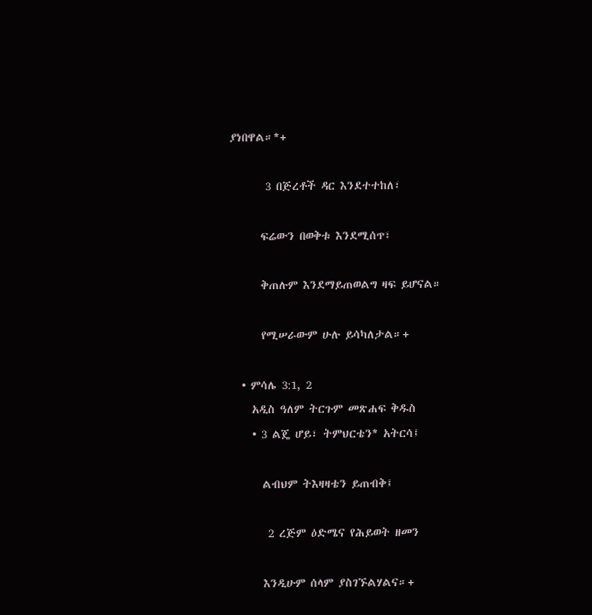ያነበዋል።*+

       3 በጅረቶች ዳር እንደተተከለ፣

      ፍሬውን በወቅቱ እንደሚሰጥ፣

      ቅጠሉም እንደማይጠወልግ ዛፍ ይሆናል።

      የሚሠራውም ሁሉ ይሳካለታል።+

  • ምሳሌ 3:1, 2
    አዲስ ዓለም ትርጉም መጽሐፍ ቅዱስ
    • 3 ልጄ ሆይ፣ ትምህርቴን* አትርሳ፤

      ልብህም ትእዛዛቴን ይጠብቅ፤

       2 ረጅም ዕድሜና የሕይወት ዘመን

      እንዲሁም ሰላም ያስገኙልሃልና።+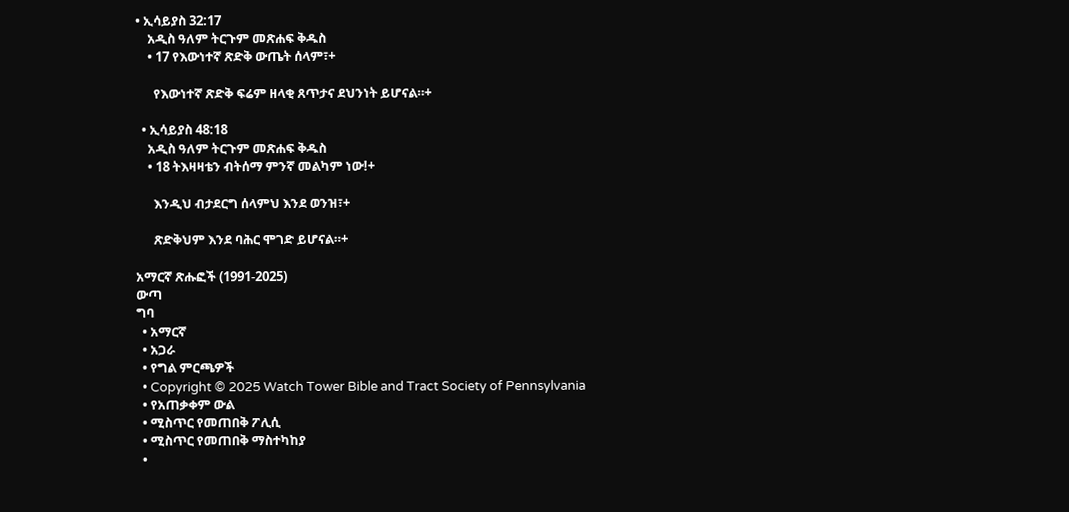• ኢሳይያስ 32:17
    አዲስ ዓለም ትርጉም መጽሐፍ ቅዱስ
    • 17 የእውነተኛ ጽድቅ ውጤት ሰላም፣+

      የእውነተኛ ጽድቅ ፍሬም ዘላቂ ጸጥታና ደህንነት ይሆናል።+

  • ኢሳይያስ 48:18
    አዲስ ዓለም ትርጉም መጽሐፍ ቅዱስ
    • 18 ትእዛዛቴን ብትሰማ ምንኛ መልካም ነው!+

      እንዲህ ብታደርግ ሰላምህ እንደ ወንዝ፣+

      ጽድቅህም እንደ ባሕር ሞገድ ይሆናል።+

አማርኛ ጽሑፎች (1991-2025)
ውጣ
ግባ
  • አማርኛ
  • አጋራ
  • የግል ምርጫዎች
  • Copyright © 2025 Watch Tower Bible and Tract Society of Pennsylvania
  • የአጠቃቀም ውል
  • ሚስጥር የመጠበቅ ፖሊሲ
  • ሚስጥር የመጠበቅ ማስተካከያ
  •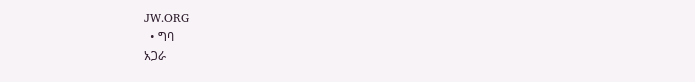JW.ORG
  • ግባ
አጋራ